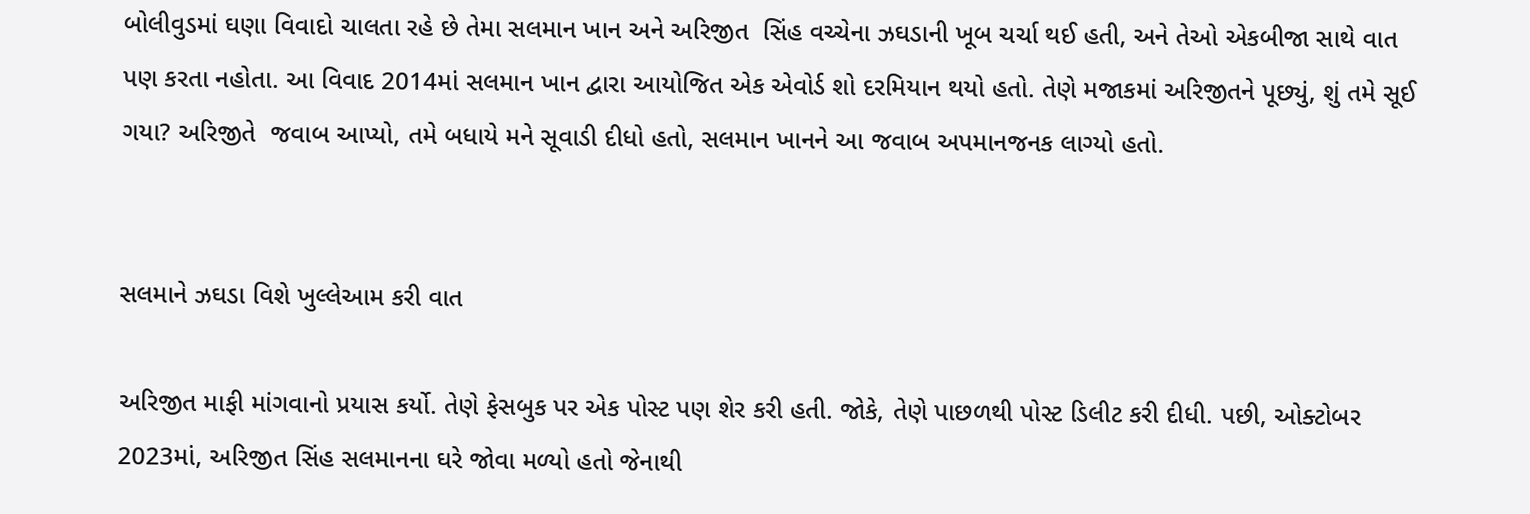બોલીવુડમાં ઘણા વિવાદો ચાલતા રહે છે તેમા સલમાન ખાન અને અરિજીત  સિંહ વચ્ચેના ઝઘડાની ખૂબ ચર્ચા થઈ હતી, અને તેઓ એકબીજા સાથે વાત પણ કરતા નહોતા. આ વિવાદ 2014માં સલમાન ખાન દ્વારા આયોજિત એક એવોર્ડ શો દરમિયાન થયો હતો. તેણે મજાકમાં અરિજીતને પૂછ્યું, શું તમે સૂઈ ગયા? અરિજીતે  જવાબ આપ્યો, તમે બધાયે મને સૂવાડી દીધો હતો, સલમાન ખાનને આ જવાબ અપમાનજનક લાગ્યો હતો.


સલમાને ઝઘડા વિશે ખુલ્લેઆમ કરી વાત

અરિજીત માફી માંગવાનો પ્રયાસ કર્યો. તેણે ફેસબુક પર એક પોસ્ટ પણ શેર કરી હતી. જોકે, તેણે પાછળથી પોસ્ટ ડિલીટ કરી દીધી. પછી, ઓક્ટોબર 2023માં, અરિજીત સિંહ સલમાનના ઘરે જોવા મળ્યો હતો જેનાથી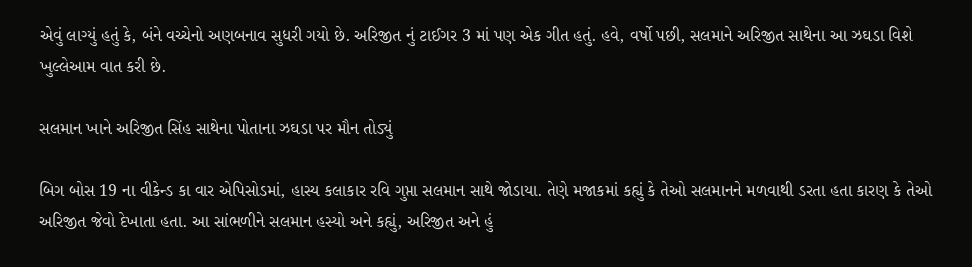એવું લાગ્યું હતું કે, બંને વચ્ચેનો અણબનાવ સુધરી ગયો છે. અરિજીત નું ટાઈગર 3 માં પણ એક ગીત હતું. હવે, વર્ષો પછી, સલમાને અરિજીત સાથેના આ ઝઘડા વિશે ખુલ્લેઆમ વાત કરી છે.

સલમાન ખાને અરિજીત સિંહ સાથેના પોતાના ઝઘડા પર મૌન તોડ્યું

બિગ બોસ 19 ના વીકેન્ડ કા વાર એપિસોડમાં, હાસ્ય કલાકાર રવિ ગુપ્તા સલમાન સાથે જોડાયા. તેણે મજાકમાં કહ્યું કે તેઓ સલમાનને મળવાથી ડરતા હતા કારણ કે તેઓ અરિજીત જેવો દેખાતા હતા. આ સાંભળીને સલમાન હસ્યો અને કહ્યું, અરિજીત અને હું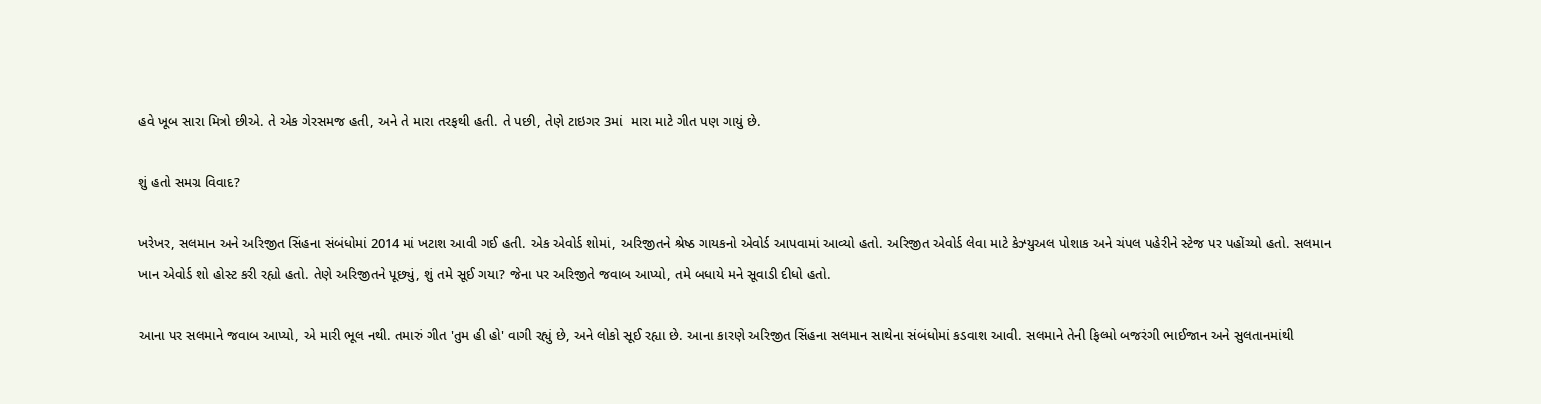હવે ખૂબ સારા મિત્રો છીએ. તે એક ગેરસમજ હતી, અને તે મારા તરફથી હતી. તે પછી, તેણે ટાઇગર 3માં  મારા માટે ગીત પણ ગાયું છે.

શું હતો સમગ્ર વિવાદ?

ખરેખર, સલમાન અને અરિજીત સિંહના સંબંધોમાં 2014 માં ખટાશ આવી ગઈ હતી. એક એવોર્ડ શોમાં, અરિજીતને શ્રેષ્ઠ ગાયકનો એવોર્ડ આપવામાં આવ્યો હતો. અરિજીત એવોર્ડ લેવા માટે કેઝ્યુઅલ પોશાક અને ચંપલ પહેરીને સ્ટેજ પર પહોંચ્યો હતો. સલમાન ખાન એવોર્ડ શો હોસ્ટ કરી રહ્યો હતો. તેણે અરિજીતને પૂછ્યું, શું તમે સૂઈ ગયા? જેના પર અરિજીતે જવાબ આપ્યો, તમે બધાયે મને સૂવાડી દીધો હતો.

આના પર સલમાને જવાબ આપ્યો, એ મારી ભૂલ નથી. તમારું ગીત 'તુમ હી હો' વાગી રહ્યું છે, અને લોકો સૂઈ રહ્યા છે. આના કારણે અરિજીત સિંહના સલમાન સાથેના સંબંધોમાં કડવાશ આવી. સલમાને તેની ફિલ્મો બજરંગી ભાઈજાન અને સુલતાનમાંથી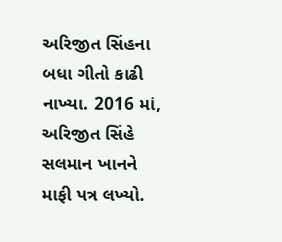અરિજીત સિંહના બધા ગીતો કાઢી નાખ્યા. 2016 માં, અરિજીત સિંહે સલમાન ખાનને માફી પત્ર લખ્યો.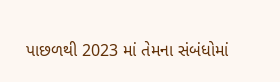પાછળથી 2023 માં તેમના સંબંધોમાં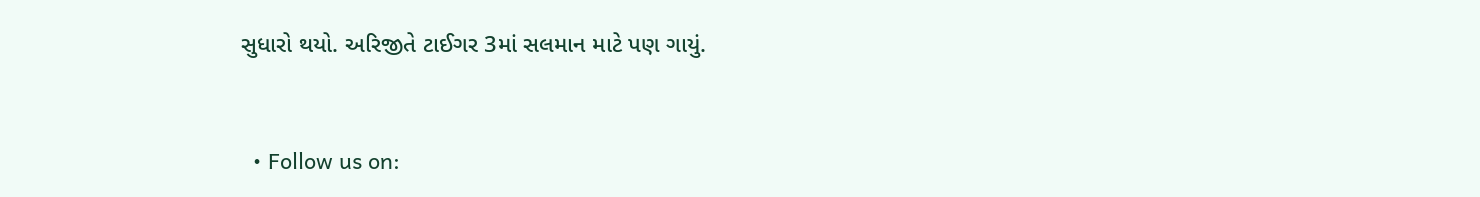સુધારો થયો. અરિજીતે ટાઈગર 3માં સલમાન માટે પણ ગાયું.


  • Follow us on: